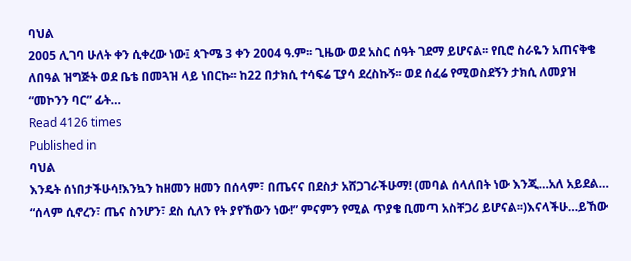ባህል
2005 ሊገባ ሁለት ቀን ሲቀረው ነው፤ ጳጉሜ 3 ቀን 2004 ዓ.ም፡፡ ጊዜው ወደ አስር ሰዓት ገደማ ይሆናል፡፡ የቢሮ ስራዬን አጠናቅቄ ለበዓል ዝግጅት ወደ ቤቴ በመጓዝ ላይ ነበርኩ፡፡ ከ22 በታክሲ ተሳፍሬ ፒያሳ ደረስኩኝ፡፡ ወደ ሰፈሬ የሚወስደኝን ታክሲ ለመያዝ “መኮንን ባር” ፊት…
Read 4126 times
Published in
ባህል
እንዴት ሰነበታችሁሳ!እንኳን ከዘመን ዘመን በሰላም፣ በጤናና በደስታ አሸጋገራችሁማ! (መባል ሰላለበት ነው እንጂ…አለ አይደል… “ሰላም ሲኖረን፣ ጤና ስንሆን፣ ደስ ሲለን የት ያየኸውን ነው!” ምናምን የሚል ጥያቄ ቢመጣ አስቸጋሪ ይሆናል፡፡)እናላችሁ…ይኸው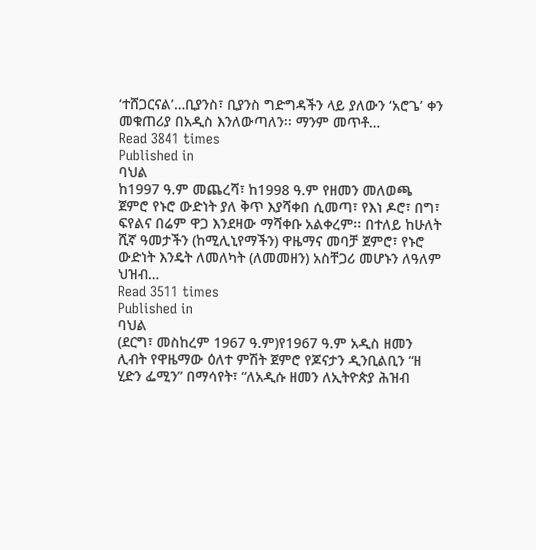‘ተሸጋርናል’…ቢያንስ፣ ቢያንስ ግድግዳችን ላይ ያለውን ‘አሮጌ’ ቀን መቁጠሪያ በአዲስ እንለውጣለን፡፡ ማንም መጥቶ…
Read 3841 times
Published in
ባህል
ከ1997 ዓ.ም መጨረሻ፣ ከ1998 ዓ.ም የዘመን መለወጫ ጀምሮ የኑሮ ውድነት ያለ ቅጥ እያሻቀበ ሲመጣ፣ የእነ ዶሮ፣ በግ፣ ፍየልና በሬም ዋጋ እንደዛው ማሻቀቡ አልቀረም፡፡ በተለይ ከሁለት ሺኛ ዓመታችን (ከሚሊኒየማችን) ዋዜማና መባቻ ጀምሮ፣ የኑሮ ውድነት እንዴት ለመለካት (ለመመዘን) አስቸጋሪ መሆኑን ለዓለም ህዝብ…
Read 3511 times
Published in
ባህል
(ደርግ፣ መስከረም 1967 ዓ.ም)የ1967 ዓ.ም አዲስ ዘመን ሊብት የዋዜማው ዕለተ ምሽት ጀምሮ የጆናታን ዲንቢልቢን “ዘ ሂድን ፌሚን” በማሳየት፣ “ለአዲሱ ዘመን ለኢትዮጵያ ሕዝብ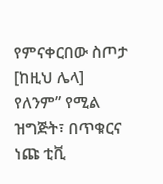የምናቀርበው ስጦታ [ከዚህ ሌላ] የለንም” የሚል ዝግጅት፣ በጥቁርና ነጩ ቲቪ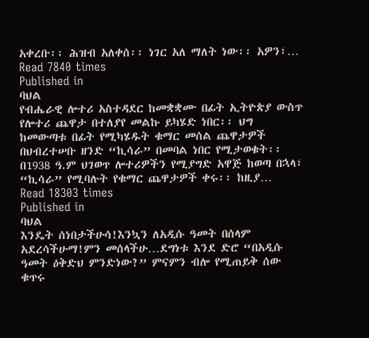አቀረቡ፡፡ ሕዝብ አለቀሰ፡፡ ነገር አለ ማለት ነው፡፡ አዎን፣…
Read 7840 times
Published in
ባህል
የብሔራዊ ሎተሪ አስተዳደር ከመቋቋሙ በፊት ኢትዮጵያ ውስጥ የሎተሪ ጨዋታ በተለያየ መልኩ ይካሄድ ነበር፡፡ ህግ ከመውጣቱ በፊት የሚካሄዱት ቁማር መሰል ጨዋታዎች በህብረተሠቡ ዘንድ “ኪሳራ” በመባል ነበር የሚታወቁት፡፡ በ1938 ዓ.ም ህገወጥ ሎተሪዎችን የሚያግድ አዋጅ ከወጣ በኋላ፣ “ኪሳራ” የሚባሉት የቁማር ጨዋታዎች ቀሩ፡፡ ከዚያ…
Read 18303 times
Published in
ባህል
እንዴት ሰነበታችሁሳ!እንኳን ለአዲሱ ዓመት በሰላም አደረሳችሁማ!ምን መሰላችሁ…ደግነቱ እንደ ድሮ “በአዲሱ ዓመት ዕቅድህ ምንድነው?” ምናምን ብሎ የሚጠይቅ ሰው ቁጥሩ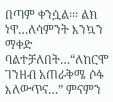በጣም ቀንሷል፡፡፡ ልክ ነዋ…ለሳምንት እንኳን ማቀድ ባልተቻለበት…“ለከርሞ ገንዘብ አጠራቅሜ ሶፋ እለውጥና…” ምናምን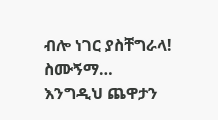ብሎ ነገር ያስቸግራላ! ስሙኝማ… እንግዲህ ጨዋታን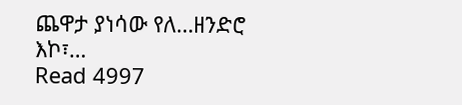ጨዋታ ያነሳው የለ…ዘንድሮ እኮ፣…
Read 4997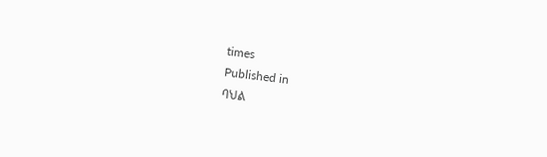times
Published in
ባህል